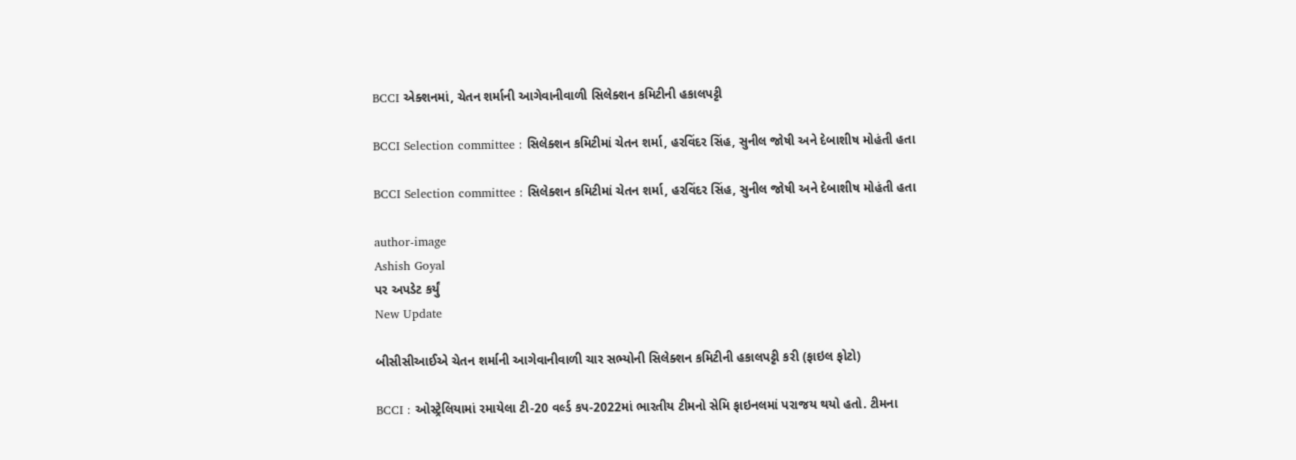BCCI એક્શનમાં, ચેતન શર્માની આગેવાનીવાળી સિલેક્શન કમિટીની હકાલપટ્ટી

BCCI Selection committee : સિલેક્શન કમિટીમાં ચેતન શર્મા, હરવિંદર સિંહ, સુનીલ જોષી અને દેબાશીષ મોહંતી હતા

BCCI Selection committee : સિલેક્શન કમિટીમાં ચેતન શર્મા, હરવિંદર સિંહ, સુનીલ જોષી અને દેબાશીષ મોહંતી હતા

author-image
Ashish Goyal
પર અપડેટ કર્યું
New Update

બીસીસીઆઈએ ચેતન શર્માની આગેવાનીવાળી ચાર સભ્યોની સિલેક્શન કમિટીની હકાલપટ્ટી કરી (ફાઇલ ફોટો)

BCCI : ઓસ્ટ્રેલિયામાં રમાયેલા ટી-20 વર્લ્ડ કપ-2022માં ભારતીય ટીમનો સેમિ ફાઇનલમાં પરાજય થયો હતો. ટીમના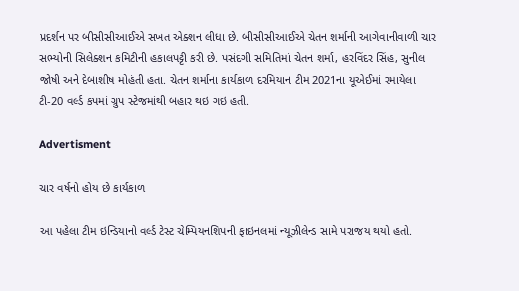પ્રદર્શન પર બીસીસીઆઈએ સખત એક્શન લીધા છે. બીસીસીઆઈએ ચેતન શર્માની આગેવાનીવાળી ચાર સભ્યોની સિલેક્શન કમિટીની હકાલપટ્ટી કરી છે. પસંદગી સમિતિમાં ચેતન શર્મા, હરવિંદર સિંહ, સુનીલ જોષી અને દેબાશીષ મોહંતી હતા. ચેતન શર્માના કાર્યકાળ દરમિયાન ટીમ 2021ના યૂએઈમાં રમાયેલા ટી-20 વર્લ્ડ કપમાં ગ્રુપ સ્ટેજમાંથી બહાર થઇ ગઇ હતી.

Advertisment

ચાર વર્ષનો હોય છે કાર્યકાળ

આ પહેલા ટીમ ઇન્ડિયાનો વર્લ્ડ ટેસ્ટ ચેમ્પિયનશિપની ફાઇનલમાં ન્યૂઝીલેન્ડ સામે પરાજય થયો હતો.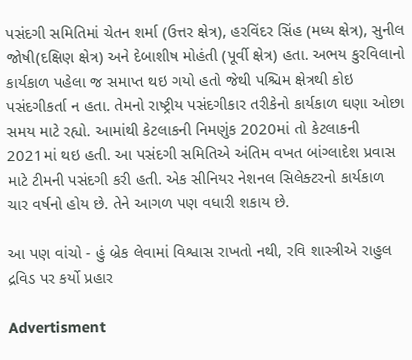પસંદગી સમિતિમાં ચેતન શર્મા (ઉત્તર ક્ષેત્ર), હરવિંદર સિંહ (મધ્ય ક્ષેત્ર), સુનીલ જોષી(દક્ષિણ ક્ષેત્ર) અને દેબાશીષ મોહંતી (પૂર્વી ક્ષેત્ર) હતા. અભય કુરવિલાનો કાર્યકાળ પહેલા જ સમાપ્ત થઇ ગયો હતો જેથી પશ્ચિમ ક્ષેત્રથી કોઇ પસંદગીકર્તા ન હતા. તેમનો રાષ્ટ્રીય પસંદગીકાર તરીકેનો કાર્યકાળ ઘણા ઓછા સમય માટે રહ્યો. આમાંથી કેટલાકની નિમણુંક 2020માં તો કેટલાકની 2021માં થઇ હતી. આ પસંદગી સમિતિએ અંતિમ વખત બાંગ્લાદેશ પ્રવાસ માટે ટીમની પસંદગી કરી હતી. એક સીનિયર નેશનલ સિલેક્ટરનો કાર્યકાળ ચાર વર્ષનો હોય છે. તેને આગળ પણ વધારી શકાય છે.

આ પણ વાંચો - હું બ્રેક લેવામાં વિશ્વાસ રાખતો નથી, રવિ શાસ્ત્રીએ રાહુલ દ્રવિડ પર કર્યો પ્રહાર

Advertisment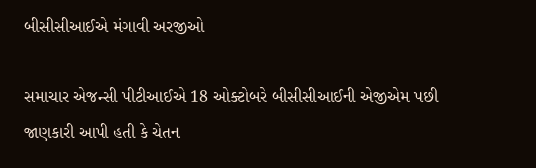બીસીસીઆઈએ મંગાવી અરજીઓ

સમાચાર એજન્સી પીટીઆઈએ 18 ઓક્ટોબરે બીસીસીઆઈની એજીએમ પછી જાણકારી આપી હતી કે ચેતન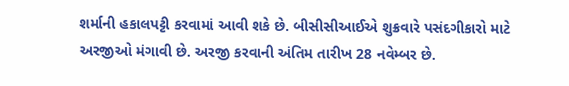શર્માની હકાલપટ્ટી કરવામાં આવી શકે છે. બીસીસીઆઈએ શુક્રવારે પસંદગીકારો માટે અરજીઓ મંગાવી છે. અરજી કરવાની અંતિમ તારીખ 28 નવેમ્બર છે.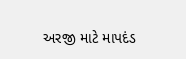અરજી માટે માપદંડ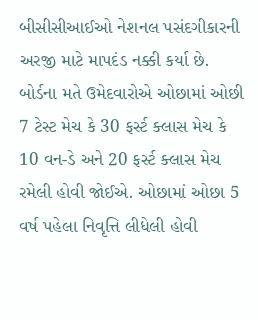બીસીસીઆઈઓ નેશનલ પસંદગીકારની અરજી માટે માપદંડ નક્કી કર્યા છે. બોર્ડના મતે ઉમેદવારોએ ઓછામાં ઓછી 7 ટેસ્ટ મેચ કે 30 ફર્સ્ટ ક્લાસ મેચ કે 10 વન-ડે અને 20 ફર્સ્ટ ક્લાસ મેચ રમેલી હોવી જોઈએ. ઓછામાં ઓછા 5 વર્ષ પહેલા નિવૃત્તિ લીધેલી હોવી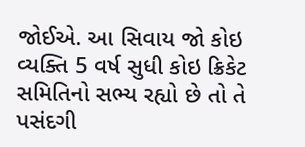જોઈએ. આ સિવાય જો કોઇ વ્યક્તિ 5 વર્ષ સુધી કોઇ ક્રિકેટ સમિતિનો સભ્ય રહ્યો છે તો તે પસંદગી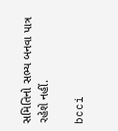સમિતિનો સભ્ય બનવા પાત્ર રહેશે નહીં.

bcci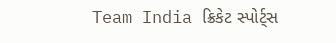Team India ક્રિકેટ સ્પોર્ટ્સ